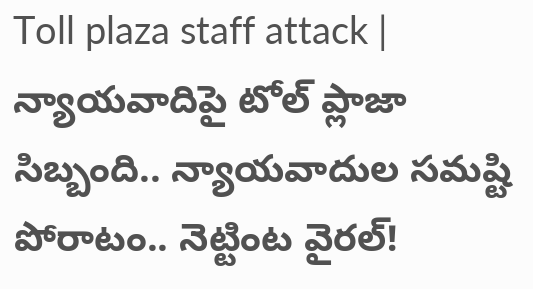Toll plaza staff attack | న్యాయవాదిపై టోల్ ప్లాజా సిబ్బంది.. న్యాయవాదుల సమష్టి పోరాటం.. నెట్టింట వైరల్!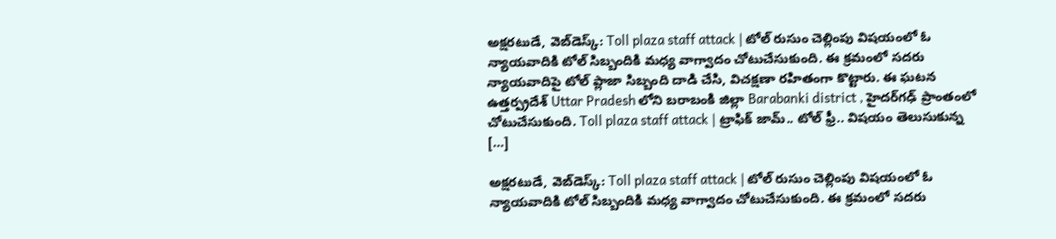అక్షరటుడే, వెబ్‌డెస్క్‌: Toll plaza staff attack | టోల్ రుసుం చెల్లింపు విషయంలో ఓ న్యాయవాదికి టోల్ సిబ్బందికి మధ్య వాగ్వాదం చోటుచేసుకుంది. ఈ క్రమంలో సదరు న్యాయవాదిపై టోల్ ప్లాజా సిబ్బంది దాడి చేసి, విచక్షణా రహితంగా కొట్టారు. ఈ ఘటన ఉత్తర్ప్రదేశ్ Uttar Pradesh లోని బరాబంకి జిల్లా Barabanki district , హైదర్‌గఢ్ ప్రాంతంలో చోటుచేసుకుంది. Toll plaza staff attack | ట్రాఫిక్ జామ్.. టోల్ ఫ్రీ.. విషయం తెలుసుకున్న […]

అక్షరటుడే, వెబ్‌డెస్క్‌: Toll plaza staff attack | టోల్ రుసుం చెల్లింపు విషయంలో ఓ న్యాయవాదికి టోల్ సిబ్బందికి మధ్య వాగ్వాదం చోటుచేసుకుంది. ఈ క్రమంలో సదరు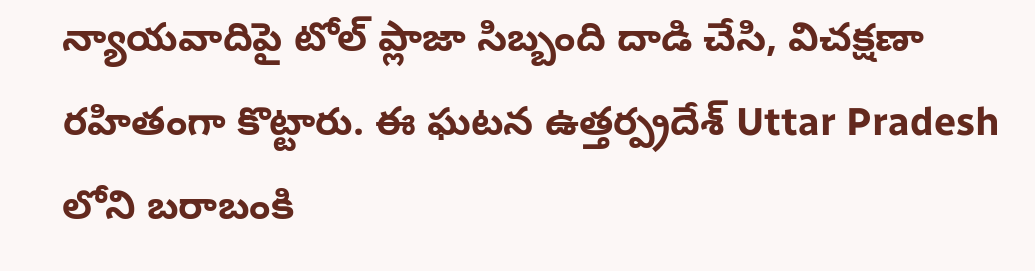న్యాయవాదిపై టోల్ ప్లాజా సిబ్బంది దాడి చేసి, విచక్షణా రహితంగా కొట్టారు. ఈ ఘటన ఉత్తర్ప్రదేశ్ Uttar Pradesh లోని బరాబంకి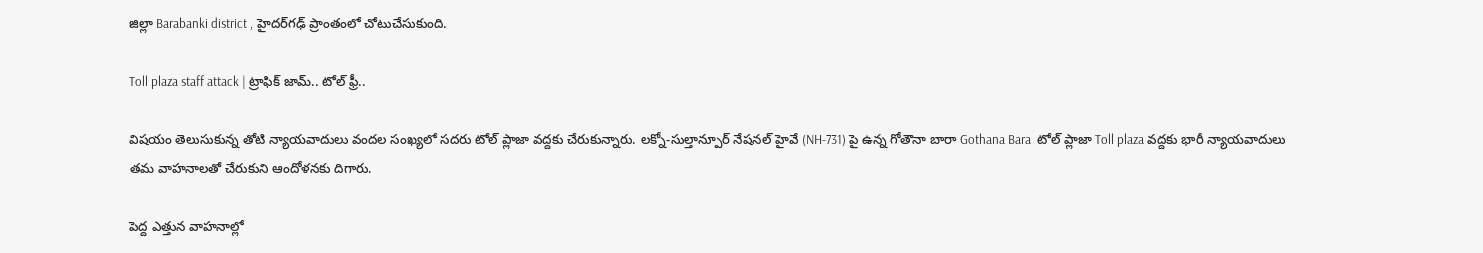జిల్లా Barabanki district , హైదర్‌గఢ్ ప్రాంతంలో చోటుచేసుకుంది.

Toll plaza staff attack | ట్రాఫిక్ జామ్.. టోల్ ఫ్రీ..

విషయం తెలుసుకున్న తోటి న్యాయవాదులు వందల సంఖ్యలో సదరు టోల్ ప్లాజా వద్దకు చేరుకున్నారు. లక్నో-సుల్తాన్పూర్ నేషనల్ హైవే (NH-731) పై ఉన్న గోతౌనా బారా Gothana Bara  టోల్ ప్లాజా Toll plaza వద్దకు భారీ న్యాయవాదులు తమ వాహనాలతో చేరుకుని ఆందోళనకు దిగారు.

పెద్ద ఎత్తున వాహనాల్లో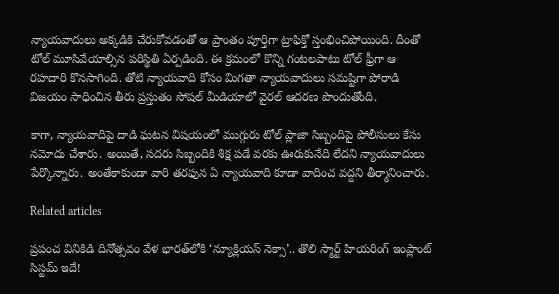న్యాయవాదులు అక్కడికి చేరుకోవడంతో ఆ ప్రాంతం పూర్తిగా ట్రాఫిక్తో స్తంభించిపోయింది. దీంతో టోల్ మూసివేయాల్సిన పరిస్థితి ఏర్పడింది. ఈ క్రమంలో కొన్ని గంటలపాటు టోల్ ఫ్రీగా ఆ రహదారి కొనసాగింది. తోటి న్యాయవాది కోసం మిగతా న్యాయవాదులు సమష్టిగా పోరాడి విజయం సాధించిన తీరు ప్రస్తుతం సోషల్ మీడియాలో వైరల్ ఆదరణ పొందుతోంది.

కాగా, న్యాయవాదిపై దాడి ఘటన విషయంలో ముగ్గురు టోల్ ప్లాజా సిబ్బందిపై పోలీసులు కేసు నమోదు చేశారు. అయితే, సదరు సిబ్బందికి శిక్ష పడే వరకు ఊరుకునేది లేదని న్యాయవాదులు పేర్కొన్నారు. అంతేకాకుండా వారి తరఫున ఏ న్యాయవాది కూడా వాదించ వద్దని తీర్మానించారు.

Related articles

ప్రపంచ వినికిడి దినోత్సవం వేళ భారత్‌లోకి ‘న్యూక్లియస్ నెక్సా’.. తొలి స్మార్ట్ హియరింగ్ ఇంప్లాంట్ సిస్టమ్ ఇదే!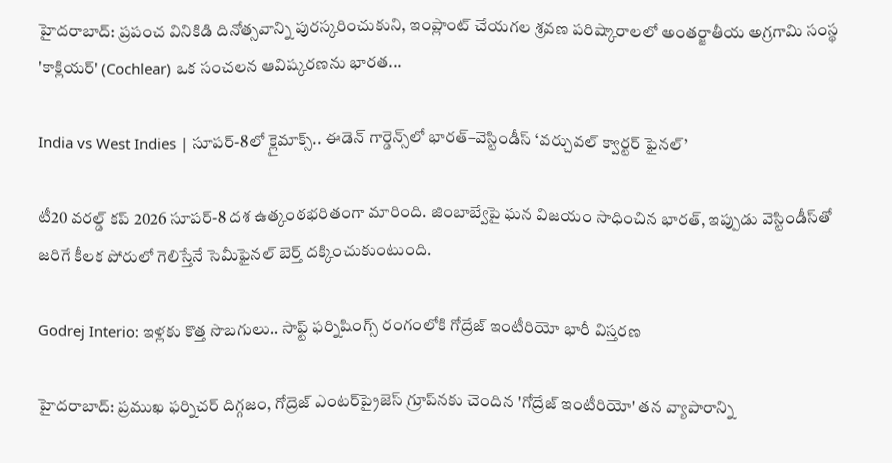హైదరాబాద్: ప్రపంచ వినికిడి దినోత్సవాన్ని పురస్కరించుకుని, ఇంప్లాంట్ చేయగల శ్రవణ పరిష్కారాలలో అంతర్జాతీయ అగ్రగామి సంస్థ 'కాక్లియర్' (Cochlear) ఒక సంచలన ఆవిష్కరణను భారత...

India vs West Indies | సూపర్-8లో క్లైమాక్స్.. ఈడెన్ గార్డెన్స్‌లో భారత్–వెస్టిండీస్ ‘వర్చువల్ క్వార్టర్ ఫైనల్’

టీ20 వరల్డ్ కప్ 2026 సూపర్-8 దశ ఉత్కంఠభరితంగా మారింది. జింబాబ్వేపై ఘన విజయం సాధించిన భారత్, ఇప్పుడు వెస్టిండీస్‌తో జరిగే కీలక పోరులో గెలిస్తేనే సెమీఫైనల్ బెర్త్ దక్కించుకుంటుంది.

Godrej Interio: ఇళ్లకు కొత్త సొబగులు.. సాఫ్ట్ ఫర్నిషింగ్స్ రంగంలోకి గోద్రేజ్ ఇంటీరియో భారీ విస్తరణ

హైదరాబాద్: ప్రముఖ ఫర్నిచర్ దిగ్గజం, గోద్రెజ్ ఎంటర్‌ప్రైజెస్ గ్రూప్‌నకు చెందిన 'గోద్రేజ్ ఇంటీరియో' తన వ్యాపారాన్ని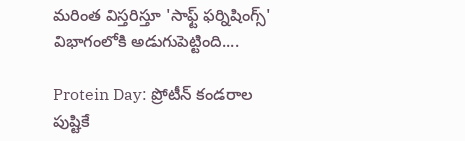మరింత విస్తరిస్తూ 'సాఫ్ట్ ఫర్నిషింగ్స్' విభాగంలోకి అడుగుపెట్టింది....

Protein Day: ప్రోటీన్ కండరాల పుష్టికే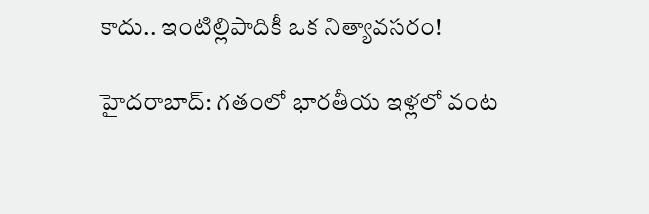కాదు.. ఇంటిల్లిపాదికీ ఒక నిత్యావసరం!

హైదరాబాద్: గతంలో భారతీయ ఇళ్లలో వంట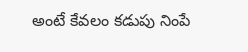అంటే కేవలం కడుపు నింపే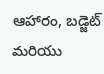ఆహారం, బడ్జెట్ మరియు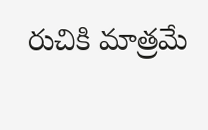రుచికి మాత్రమే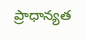ప్రాధాన్యత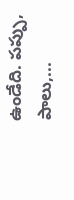ఉండేది. పప్పు, పాలు,...